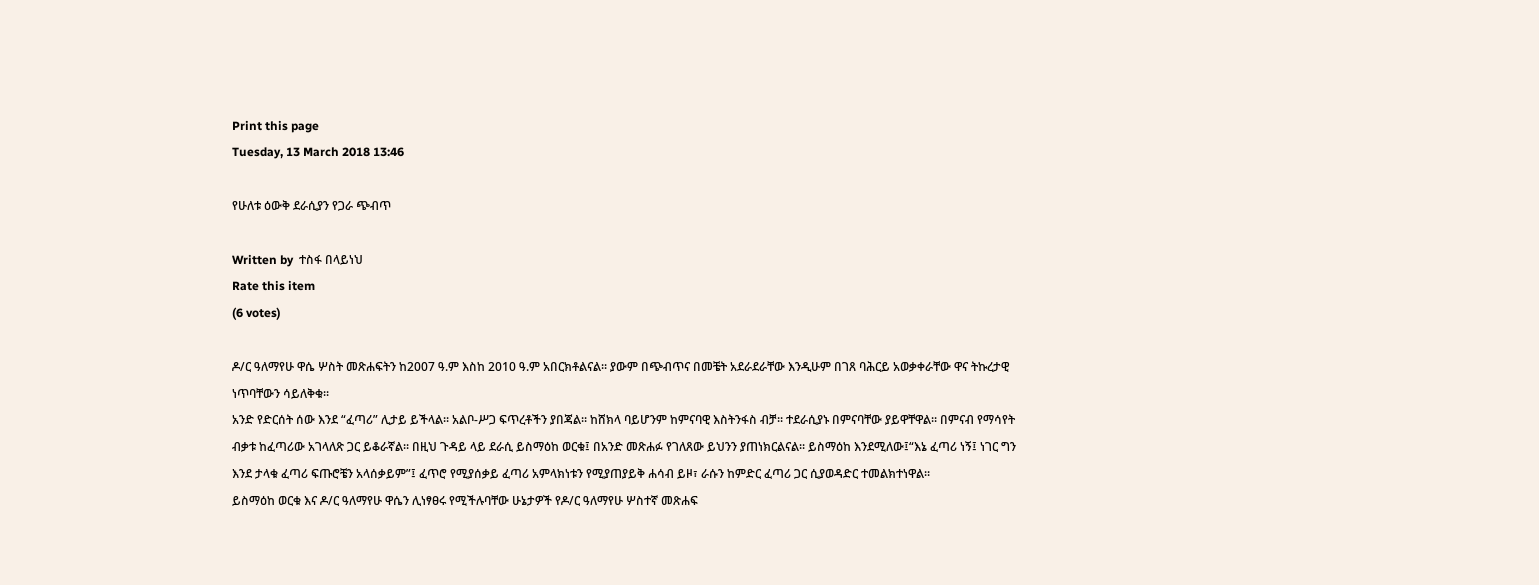Print this page
Tuesday, 13 March 2018 13:46

የሁለቱ ዕውቅ ደራሲያን የጋራ ጭብጥ

Written by  ተስፋ በላይነህ
Rate this item
(6 votes)

ዶ/ር ዓለማየሁ ዋሴ ሦስት መጽሐፍትን ከ2007 ዓ.ም እስከ 2010 ዓ.ም አበርክቶልናል፡፡ ያውም በጭብጥና በመቼት አደራደራቸው እንዲሁም በገጸ ባሕርይ አወቃቀራቸው ዋና ትኩረታዊ ነጥባቸውን ሳይለቅቁ፡፡
አንድ የድርሰት ሰው እንደ “ፈጣሪ” ሊታይ ይችላል፡፡ አልቦ-ሥጋ ፍጥረቶችን ያበጃል፡፡ ከሸክላ ባይሆንም ከምናባዊ እስትንፋስ ብቻ፡፡ ተደራሲያኑ በምናባቸው ያይዋቸዋል፡፡ በምናብ የማሳየት ብቃቱ ከፈጣሪው አገላለጽ ጋር ይቆራኛል፡፡ በዚህ ጉዳይ ላይ ደራሲ ይስማዕከ ወርቁ፤ በአንድ መጽሐፉ የገለጸው ይህንን ያጠነክርልናል፡፡ ይስማዕከ እንደሚለው፤“እኔ ፈጣሪ ነኝ፤ ነገር ግን እንደ ታላቁ ፈጣሪ ፍጡሮቼን አላሰቃይም”፤ ፈጥሮ የሚያሰቃይ ፈጣሪ አምላክነቱን የሚያጠያይቅ ሐሳብ ይዞ፣ ራሱን ከምድር ፈጣሪ ጋር ሲያወዳድር ተመልክተነዋል፡፡
ይስማዕከ ወርቁ እና ዶ/ር ዓለማየሁ ዋሴን ሊነፃፀሩ የሚችሉባቸው ሁኔታዎች የዶ/ር ዓለማየሁ ሦስተኛ መጽሐፍ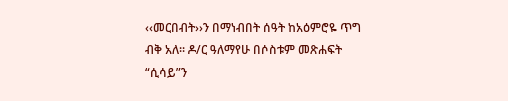‹‹መርበብት››ን በማነብበት ሰዓት ከአዕምሮዬ ጥግ ብቅ አለ፡፡ ዶ/ር ዓለማየሁ በሶስቱም መጽሐፍት “ሲሳይ”ን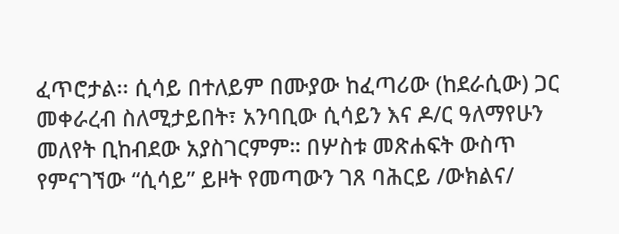ፈጥሮታል፡፡ ሲሳይ በተለይም በሙያው ከፈጣሪው (ከደራሲው) ጋር መቀራረብ ስለሚታይበት፣ አንባቢው ሲሳይን እና ዶ/ር ዓለማየሁን መለየት ቢከብደው አያስገርምም። በሦስቱ መጽሐፍት ውስጥ የምናገኘው “ሲሳይ” ይዞት የመጣውን ገጸ ባሕርይ /ውክልና/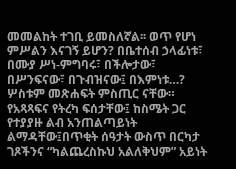መመልከት ተገቢ ይመስለኛል፡፡ ወጥ የሆነ ምሥልን እናገኝ ይሆን? በቤተሰብ ኃላፊነቱ፣ በሙያ ሥነ-ምግባሩ፣ በችሎታው፣ በሥንፍናው፣ በጉብዝናው፤ በእምነቱ…?
ሦስቱም መጽሐፍት ምስጢር ናቸው። የአጻጻፍና የትረካ ፍሰታቸው፤ ከስሜት ጋር የተያያዙ ልብ አንጠልጣይነት ልማዳቸው፤በጥቂት ሰዓታት ውስጥ በርካታ ገጾችንና “ካልጨረስኩህ አልለቅህም” አይነት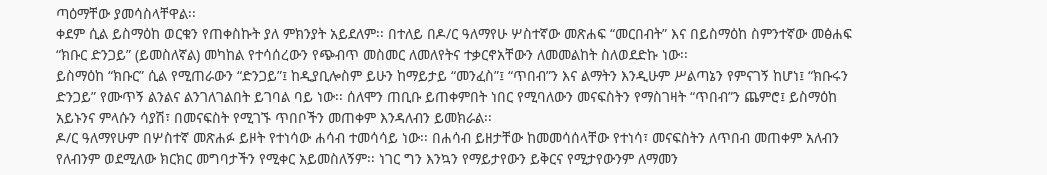ጣዕማቸው ያመሳስላቸዋል፡፡
ቀደም ሲል ይስማዕከ ወርቁን የጠቀስኩት ያለ ምክንያት አይደለም፡፡ በተለይ በዶ/ር ዓለማየሁ ሦስተኛው መጽሐፍ “መርበብት” እና በይስማዕከ ስምንተኛው መፅሐፍ “ክቡር ድንጋይ” (ይመስለኛል) መካከል የተሳሰረውን የጭብጥ መስመር ለመለየትና ተቃርኖአቸውን ለመመልከት ስለወደድኩ ነው፡፡
ይስማዕከ “ክቡር” ሲል የሚጠራውን “ድንጋይ”፤ ከዲያቢሎስም ይሁን ከማይታይ “መንፈስ”፤ “ጥበብ”ን እና ልማትን እንዲሁም ሥልጣኔን የምናገኝ ከሆነ፤ “ክቡሩን ድንጋይ” የሙጥኝ ልንልና ልንገለገልበት ይገባል ባይ ነው፡፡ ሰለሞን ጠቢቡ ይጠቀምበት ነበር የሚባለውን መናፍስትን የማስገዛት “ጥበብ”ን ጨምሮ፤ ይስማዕከ አይኑንና ምላሱን ሳያሽ፣ በመናፍስት የሚገኙ ጥበቦችን መጠቀም እንዳለብን ይመክራል፡፡
ዶ/ር ዓለማየሁም በሦስተኛ መጽሐፉ ይዞት የተነሳው ሐሳብ ተመሳሳይ ነው፡፡ በሐሳብ ይዘታቸው ከመመሳሰላቸው የተነሳ፣ መናፍስትን ለጥበብ መጠቀም አለብን የለብንም ወደሚለው ክርክር መግባታችን የሚቀር አይመስለኝም፡፡ ነገር ግን እንኳን የማይታየውን ይቅርና የሚታየውንም ለማመን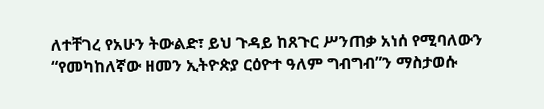ለተቸገረ የአሁን ትውልድ፣ ይህ ጉዳይ ከጸጉር ሥንጠቃ አነሰ የሚባለውን “የመካከለኛው ዘመን ኢትዮጵያ ርዕዮተ ዓለም ግብግብ”ን ማስታወሱ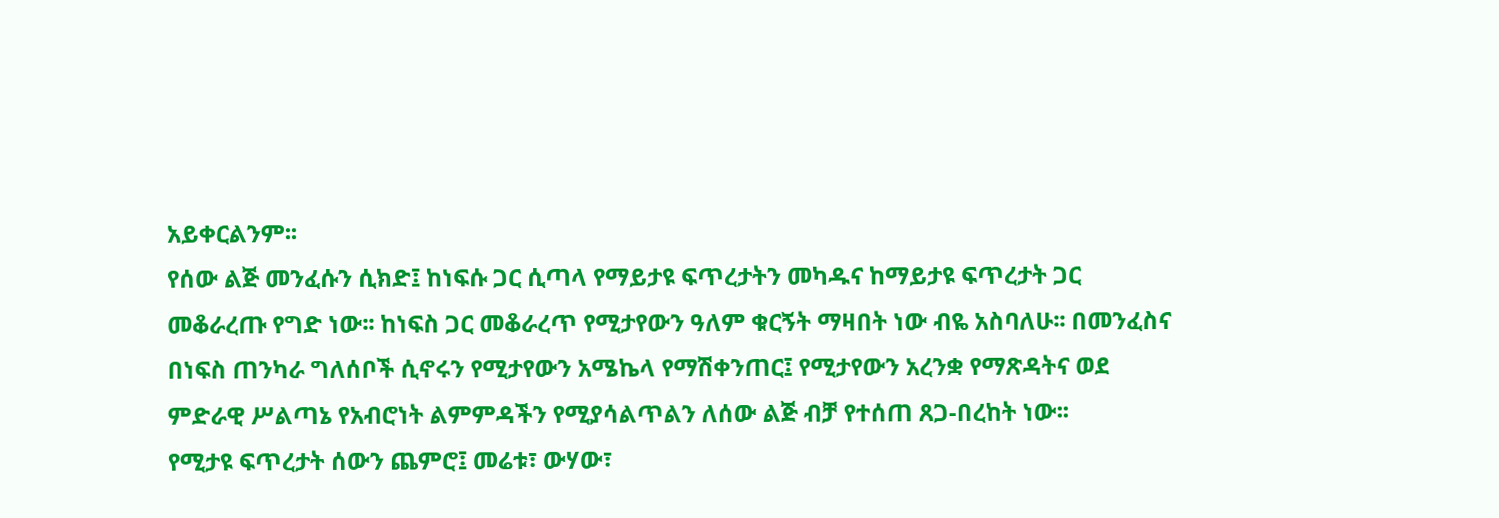አይቀርልንም፡፡
የሰው ልጅ መንፈሱን ሲክድ፤ ከነፍሱ ጋር ሲጣላ የማይታዩ ፍጥረታትን መካዱና ከማይታዩ ፍጥረታት ጋር መቆራረጡ የግድ ነው፡፡ ከነፍስ ጋር መቆራረጥ የሚታየውን ዓለም ቁርኝት ማዛበት ነው ብዬ አስባለሁ፡፡ በመንፈስና በነፍስ ጠንካራ ግለሰቦች ሲኖሩን የሚታየውን አሜኬላ የማሽቀንጠር፤ የሚታየውን አረንቋ የማጽዳትና ወደ ምድራዊ ሥልጣኔ የአብሮነት ልምምዳችን የሚያሳልጥልን ለሰው ልጅ ብቻ የተሰጠ ጸጋ-በረከት ነው፡፡
የሚታዩ ፍጥረታት ሰውን ጨምሮ፤ መሬቱ፣ ውሃው፣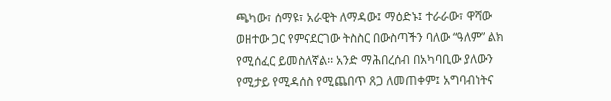ጫካው፣ ሰማዩ፣ አራዊት ለማዳው፤ ማዕድኑ፤ ተራራው፣ ዋሻው ወዘተው ጋር የምናደርገው ትስስር በውስጣችን ባለው “ዓለም” ልክ የሚሰፈር ይመስለኛል፡፡ አንድ ማሕበረሰብ በአካባቢው ያለውን የሚታይ የሚዳሰስ የሚጨበጥ ጸጋ ለመጠቀም፤ አግባብነትና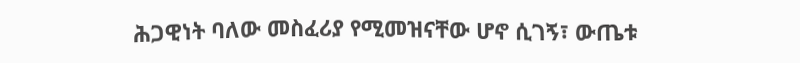ሕጋዊነት ባለው መስፈሪያ የሚመዝናቸው ሆኖ ሲገኝ፣ ውጤቱ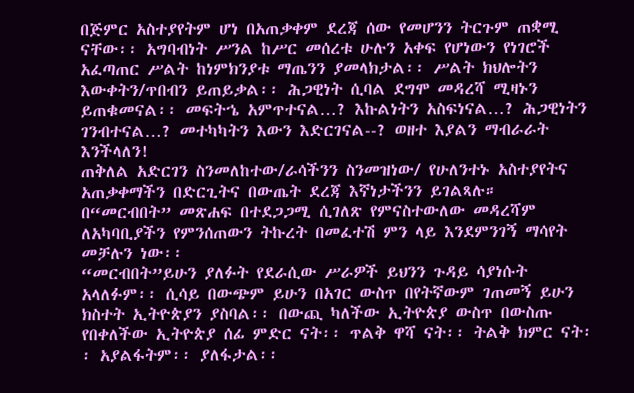በጅምር አስተያየትም ሆነ በአጠቃቀም ደረጃ ሰው የመሆንን ትርጉም ጠቋሚ ናቸው፡፡ አግባብነት ሥንል ከሥር መሰረቱ ሁሉን አቀፍ የሆነውን የነገሮች አፈጣጠር ሥልት ከነምክንያቱ ማጤንን ያመላክታል፡፡ ሥልት ክህሎትን እውቀትን/ጥበብን ይጠይቃል፡፡ ሕጋዊነት ሲባል ደግሞ መዳረሻ ሚዛኑን ይጠቁመናል፡፡ መፍትኄ አምጥተናል…? እኩልነትን አስፍነናል…? ሕጋዊነትን ገንብተናል…? መተካካትን እውን እድርገናል--? ወዘተ እያልን ማብራራት እንችላለን!
ጠቅለል አድርገን ስንመለከተው/ራሳችንን ስንመዝነው/ የሁለንተኑ አስተያየትና አጠቃቀማችን በድርጊትና በውጤት ደረጃ እኛነታችንን ይገልጻሉ። በ“መርብበት” መጽሐፍ በተደጋጋሚ ሲገለጽ የምናስተውለው መዳረሻም ለአካባቢያችን የምንሰጠውን ትኩረት በመፈተሽ ምን ላይ እንደምንገኝ ማሳየት መቻሉን ነው፡፡
“መርብበት”ይሁን ያለፉት የደራሲው ሥራዎች ይህንን ጉዳይ ሳያነሱት አላለፉም፡፡ ሲሳይ በውጭም ይሁን በአገር ውስጥ በየትኛውም ገጠመኝ ይሁን ክስተት ኢትዮጵያን ያስባል፡፡ በውጪ ካለችው ኢትዮጵያ ውስጥ በውስጡ የበቀለችው ኢትዮጵያ ሰፊ ምድር ናት፡፡ ጥልቅ ዋሻ ናት፡፡ ትልቅ ክምር ናት፡፡ አያልፋትም፡፡ ያለፋታል፡፡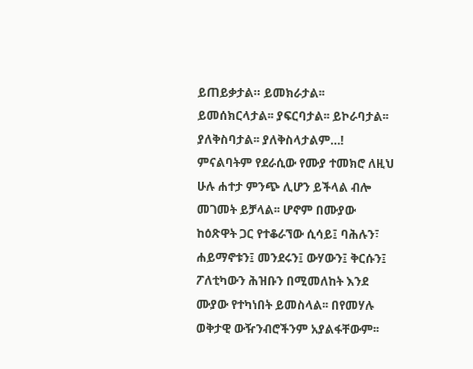ይጠይቃታል። ይመክራታል፡፡ ይመሰክርላታል፡፡ ያፍርባታል፡፡ ይኮራባታል፡፡ ያለቅስባታል፡፡ ያለቅስላታልም…!
ምናልባትም የደራሲው የሙያ ተመክሮ ለዚህ ሁሉ ሐተታ ምንጭ ሊሆን ይችላል ብሎ መገመት ይቻላል፡፡ ሆኖም በሙያው ከዕጽዋት ጋር የተቆራኘው ሲሳይ፤ ባሕሉን፣ ሐይማኖቱን፤ መንደሩን፤ ውሃውን፤ ቅርሱን፤ ፖለቲካውን ሕዝቡን በሚመለከት እንደ ሙያው የተካነበት ይመስላል፡፡ በየመሃሉ ወቅታዊ ውዥንብሮችንም አያልፋቸውም፡፡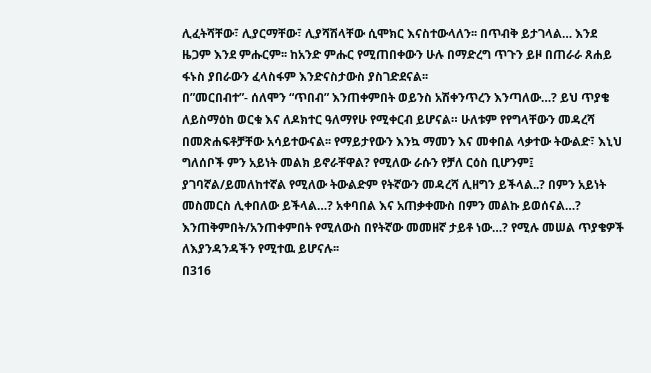ሊፈትሻቸው፣ ሊያርማቸው፣ ሊያሻሽላቸው ሲሞክር እናስተውላለን፡፡ በጥብቅ ይታገላል… እንደ ዜጋም እንደ ምሑርም፡፡ ከአንድ ምሑር የሚጠበቀውን ሁሉ በማድረግ ጥጉን ይዞ በጠራራ ጸሐይ ፋኑስ ያበራውን ፈላስፋም እንድናስታውስ ያስገድደናል፡፡
በ”መርበብተ”- ሰለሞን “ጥበብ” እንጠቀምበት ወይንስ አሽቀንጥረን እንጣለው…? ይህ ጥያቄ ለይስማዕከ ወርቁ እና ለዶክተር ዓለማየሁ የሚቀርብ ይሆናል። ሁለቱም የየግላቸውን መዳረሻ በመጽሐፍቶቻቸው አሳይተውናል፡፡ የማይታየውን እንኳ ማመን እና መቀበል ላቃተው ትውልድ፣ እኒህ ግለሰቦች ምን አይነት መልክ ይኖራቸዋል? የሚለው ራሱን የቻለ ርዕስ ቢሆንም፤ ያገባኛል/ይመለከተኛል የሚለው ትውልድም የትኛውን መዳረሻ ሊዘግን ይችላል..? በምን አይነት መስመርስ ሊቀበለው ይችላል…? አቀባበል እና አጠቃቀሙስ በምን መልኩ ይወሰናል…? እንጠቅምበት/አንጠቀምበት የሚለውስ በየትኛው መመዘኛ ታይቶ ነው…? የሚሉ መሠል ጥያቄዎች ለእያንዳንዳችን የሚተዉ ይሆናሉ፡፡
በ316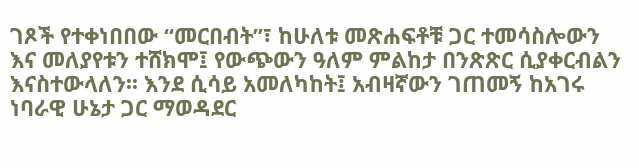ገጾች የተቀነበበው “መርበብት”፣ ከሁለቱ መጽሐፍቶቹ ጋር ተመሳስሎውን እና መለያየቱን ተሸክሞ፤ የውጭውን ዓለም ምልከታ በንጽጽር ሲያቀርብልን እናስተውላለን፡፡ እንደ ሲሳይ አመለካከት፤ አብዛኛውን ገጠመኝ ከአገሩ ነባራዊ ሁኔታ ጋር ማወዳደር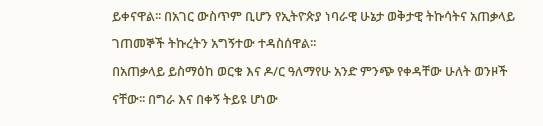ይቀናዋል፡፡ በአገር ውስጥም ቢሆን የኢትዮጵያ ነባራዊ ሁኔታ ወቅታዊ ትኩሳትና አጠቃላይ ገጠመኞች ትኩረትን አግኝተው ተዳስሰዋል፡፡
በአጠቃላይ ይስማዕከ ወርቁ እና ዶ/ር ዓለማየሁ አንድ ምንጭ የቀዳቸው ሁለት ወንዞች ናቸው፡፡ በግራ እና በቀኝ ትይዩ ሆነው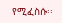የሚፈስሱ፡፡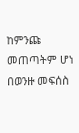ከምንጩ መጠጣትም ሆነ በወንዙ መፍሰስ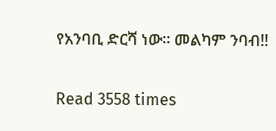የአንባቢ ድርሻ ነው። መልካም ንባብ!!

Read 3558 times